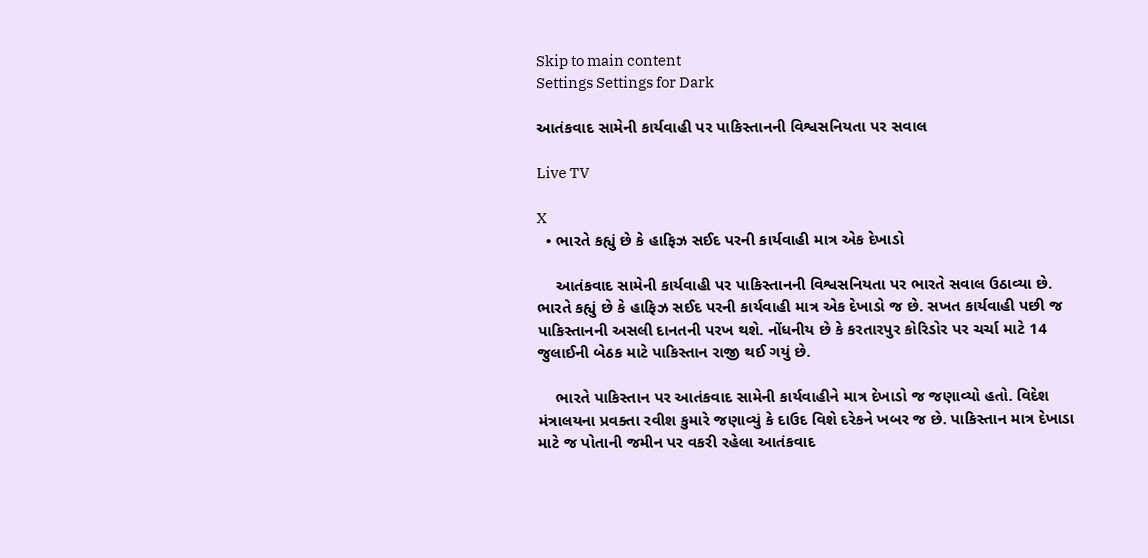Skip to main content
Settings Settings for Dark

આતંકવાદ સામેની કાર્યવાહી પર પાકિસ્તાનની વિશ્વસનિયતા પર સવાલ

Live TV

X
  • ભારતે કહ્યું છે કે હાફિઝ સઈદ પરની કાર્યવાહી માત્ર એક દેખાડો

    આતંકવાદ સામેની કાર્યવાહી પર પાકિસ્તાનની વિશ્વસનિયતા પર ભારતે સવાલ ઉઠાવ્યા છે. ભારતે કહ્યું છે કે હાફિઝ સઈદ પરની કાર્યવાહી માત્ર એક દેખાડો જ છે. સખત કાર્યવાહી પછી જ પાકિસ્તાનની અસલી દાનતની પરખ થશે. નોંધનીય છે કે કરતારપુર કોરિડોર પર ચર્ચા માટે 14 જુલાઈની બેઠક માટે પાકિસ્તાન રાજી થઈ ગયું છે.

    ભારતે પાકિસ્તાન પર આતંકવાદ સામેની કાર્યવાહીને માત્ર દેખાડો જ જણાવ્યો હતો. વિદેશ મંત્રાલયના પ્રવક્તા રવીશ કુમારે જણાવ્યું કે દાઉદ વિશે દરેકને ખબર જ છે. પાકિસ્તાન માત્ર દેખાડા માટે જ પોતાની જમીન પર વકરી રહેલા આતંકવાદ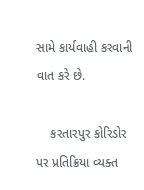સામે કાર્યવાહી કરવાની વાત કરે છે.

    કરતારપુર કોરિડોર પર પ્રતિક્રિયા વ્યક્ત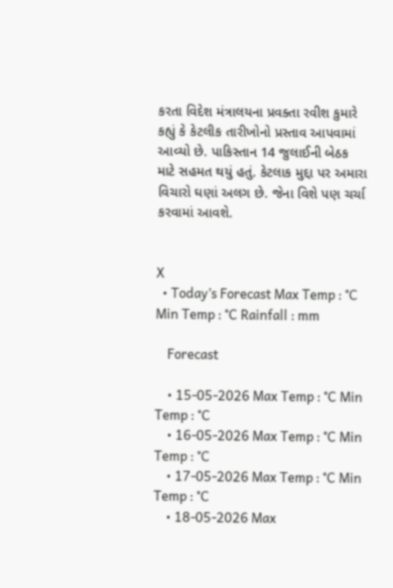કરતા વિદેશ મંત્રાલયના પ્રવક્તા રવીશ કુમારે કહ્યું કે કેટલીક તારીખોનો પ્રસ્તાવ આપવામાં આવ્યો છે. પાકિસ્તાન 14 જુલાઈની બેઠક માટે સહમત થયું હતું. કેટલાક મુદ્દા પર અમારા વિચારો ઘણાં અલગ છે. જેના વિશે પણ ચર્ચા કરવામાં આવશે.


X
  • Today’s Forecast Max Temp : °C Min Temp : °C Rainfall : mm

    Forecast

    • 15-05-2026 Max Temp : °C Min Temp : °C
    • 16-05-2026 Max Temp : °C Min Temp : °C
    • 17-05-2026 Max Temp : °C Min Temp : °C
    • 18-05-2026 Max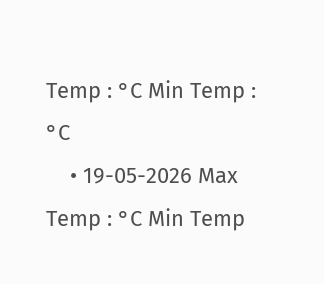Temp : °C Min Temp : °C
    • 19-05-2026 Max Temp : °C Min Temp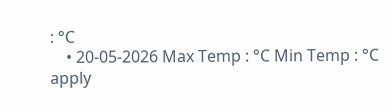: °C
    • 20-05-2026 Max Temp : °C Min Temp : °C
apply